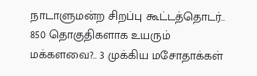நாடாளுமன்ற சிறப்பு கூட்டத்தொடர்.. 850 தொகுதிகளாக உயரும் மக்களவை?.. 3 முக்கிய மசோதாக்கள்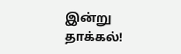இன்று தாக்கல்!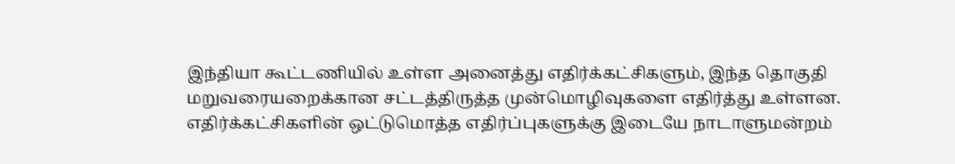இந்தியா கூட்டணியில் உள்ள அனைத்து எதிர்க்கட்சிகளும், இந்த தொகுதி மறுவரையறைக்கான சட்டத்திருத்த முன்மொழிவுகளை எதிர்த்து உள்ளன. எதிர்க்கட்சிகளின் ஒட்டுமொத்த எதிர்ப்புகளுக்கு இடையே நாடாளுமன்றம்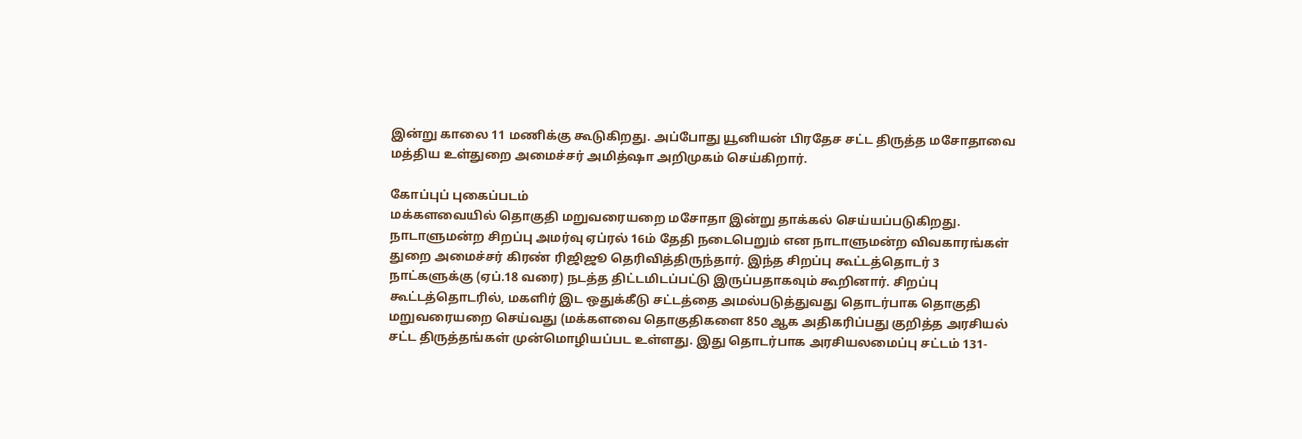இன்று காலை 11 மணிக்கு கூடுகிறது. அப்போது யூனியன் பிரதேச சட்ட திருத்த மசோதாவை மத்திய உள்துறை அமைச்சர் அமித்ஷா அறிமுகம் செய்கிறார்.

கோப்புப் புகைப்படம்
மக்களவையில் தொகுதி மறுவரையறை மசோதா இன்று தாக்கல் செய்யப்படுகிறது. நாடாளுமன்ற சிறப்பு அமர்வு ஏப்ரல் 16ம் தேதி நடைபெறும் என நாடாளுமன்ற விவகாரங்கள் துறை அமைச்சர் கிரண் ரிஜிஜூ தெரிவித்திருந்தார். இந்த சிறப்பு கூட்டத்தொடர் 3 நாட்களுக்கு (ஏப்.18 வரை) நடத்த திட்டமிடப்பட்டு இருப்பதாகவும் கூறினார். சிறப்பு கூட்டத்தொடரில், மகளிர் இட ஒதுக்கீடு சட்டத்தை அமல்படுத்துவது தொடர்பாக தொகுதி மறுவரையறை செய்வது (மக்களவை தொகுதிகளை 850 ஆக அதிகரிப்பது குறித்த அரசியல் சட்ட திருத்தங்கள் முன்மொழியப்பட உள்ளது. இது தொடர்பாக அரசியலமைப்பு சட்டம் 131-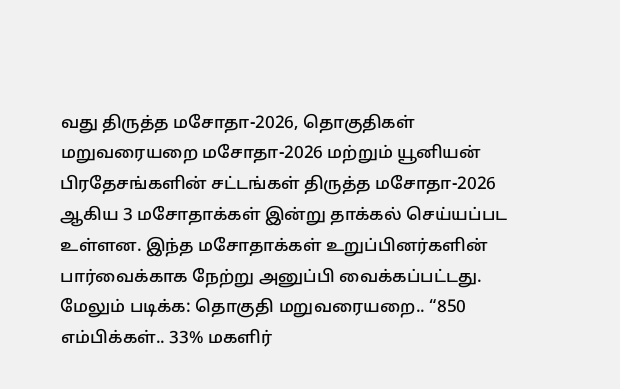வது திருத்த மசோதா-2026, தொகுதிகள் மறுவரையறை மசோதா-2026 மற்றும் யூனியன் பிரதேசங்களின் சட்டங்கள் திருத்த மசோதா-2026 ஆகிய 3 மசோதாக்கள் இன்று தாக்கல் செய்யப்பட உள்ளன. இந்த மசோதாக்கள் உறுப்பினர்களின் பார்வைக்காக நேற்று அனுப்பி வைக்கப்பட்டது.
மேலும் படிக்க: தொகுதி மறுவரையறை.. “850 எம்பிக்கள்.. 33% மகளிர்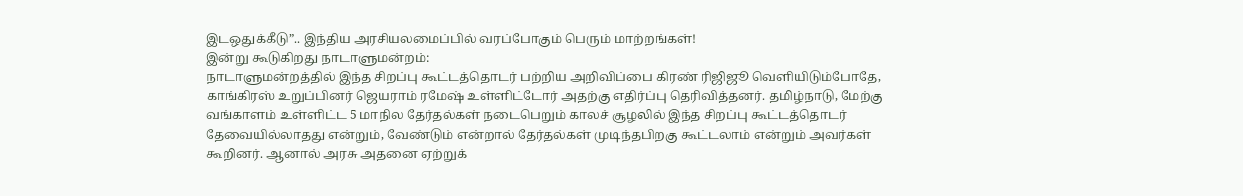இடஒதுக்கீடு”.. இந்திய அரசியலமைப்பில் வரப்போகும் பெரும் மாற்றங்கள்!
இன்று கூடுகிறது நாடாளுமன்றம்:
நாடாளுமன்றத்தில் இந்த சிறப்பு கூட்டத்தொடர் பற்றிய அறிவிப்பை கிரண் ரிஜிஜூ வெளியிடும்போதே, காங்கிரஸ் உறுப்பினர் ஜெயராம் ரமேஷ் உள்ளிட்டோர் அதற்கு எதிர்ப்பு தெரிவித்தனர். தமிழ்நாடு, மேற்கு வங்காளம் உள்ளிட்ட 5 மாநில தேர்தல்கள் நடைபெறும் காலச் சூழலில் இந்த சிறப்பு கூட்டத்தொடர் தேவையில்லாதது என்றும், வேண்டும் என்றால் தேர்தல்கள் முடிந்தபிறகு கூட்டலாம் என்றும் அவர்கள் கூறினர். ஆனால் அரசு அதனை ஏற்றுக்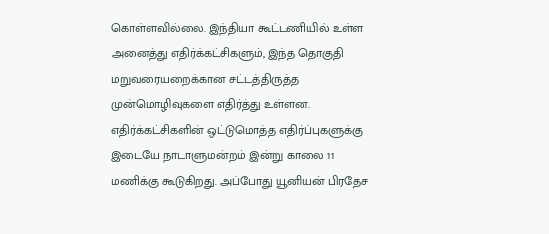கொள்ளவில்லை. இந்தியா கூட்டணியில் உள்ள அனைத்து எதிர்க்கட்சிகளும், இந்த தொகுதி மறுவரையறைக்கான சட்டத்திருத்த முன்மொழிவுகளை எதிர்த்து உள்ளன. எதிர்க்கட்சிகளின் ஒட்டுமொத்த எதிர்ப்புகளுக்கு இடையே நாடாளுமன்றம் இன்று காலை 11 மணிக்கு கூடுகிறது. அப்போது யூனியன் பிரதேச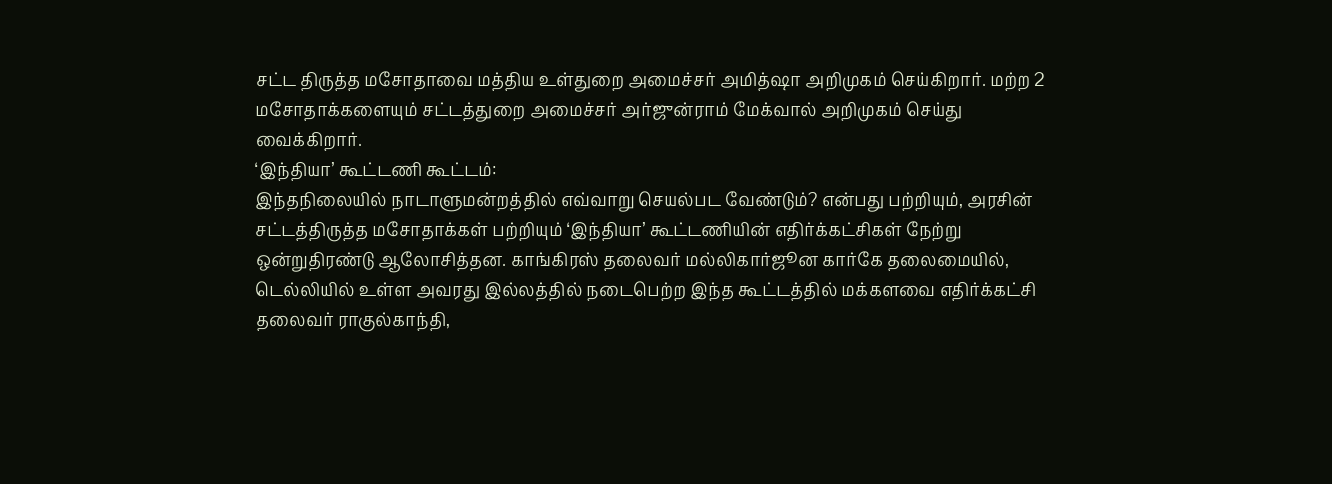சட்ட திருத்த மசோதாவை மத்திய உள்துறை அமைச்சர் அமித்ஷா அறிமுகம் செய்கிறார். மற்ற 2 மசோதாக்களையும் சட்டத்துறை அமைச்சர் அர்ஜுன்ராம் மேக்வால் அறிமுகம் செய்து வைக்கிறார்.
‘இந்தியா’ கூட்டணி கூட்டம்:
இந்தநிலையில் நாடாளுமன்றத்தில் எவ்வாறு செயல்பட வேண்டும்? என்பது பற்றியும், அரசின் சட்டத்திருத்த மசோதாக்கள் பற்றியும் ‘இந்தியா’ கூட்டணியின் எதிர்க்கட்சிகள் நேற்று ஒன்றுதிரண்டு ஆலோசித்தன. காங்கிரஸ் தலைவர் மல்லிகார்ஜூன கார்கே தலைமையில், டெல்லியில் உள்ள அவரது இல்லத்தில் நடைபெற்ற இந்த கூட்டத்தில் மக்களவை எதிர்க்கட்சி தலைவர் ராகுல்காந்தி,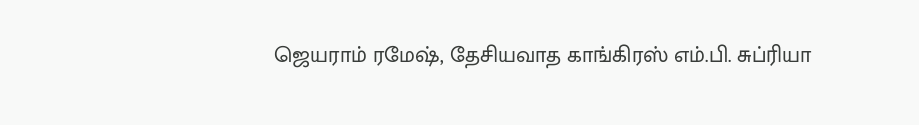ஜெயராம் ரமேஷ், தேசியவாத காங்கிரஸ் எம்.பி. சுப்ரியா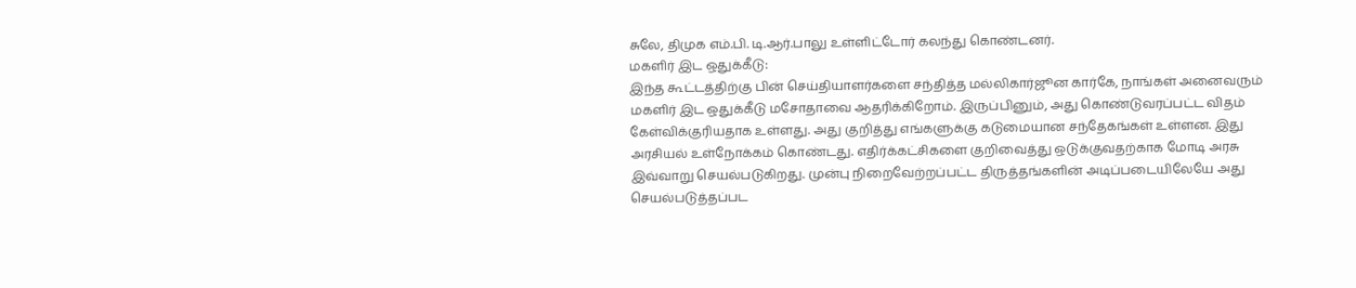சுலே, திமுக எம்.பி. டி.ஆர்.பாலு உள்ளிட்டோர் கலந்து கொண்டனர்.
மகளிர் இட ஒதுக்கீடு:
இந்த கூட்டத்திற்கு பின் செய்தியாளர்களை சந்தித்த மல்லிகார்ஜூன கார்கே, நாங்கள் அனைவரும் மகளிர் இட ஒதுக்கீடு மசோதாவை ஆதரிக்கிறோம். இருப்பினும், அது கொண்டுவரப்பட்ட விதம் கேள்விக்குரியதாக உள்ளது. அது குறித்து எங்களுக்கு கடுமையான சந்தேகங்கள் உள்ளன. இது அரசியல் உள்நோக்கம் கொண்டது. எதிர்க்கட்சிகளை குறிவைத்து ஒடுக்குவதற்காக மோடி அரசு இவ்வாறு செயல்படுகிறது. முன்பு நிறைவேற்றப்பட்ட திருத்தங்களின் அடிப்படையிலேயே அது செயல்படுத்தப்பட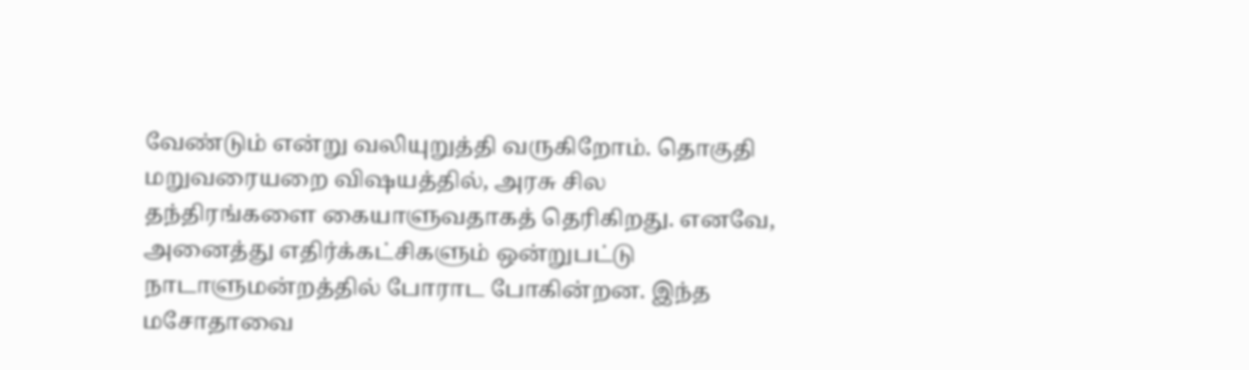வேண்டும் என்று வலியுறுத்தி வருகிறோம். தொகுதி மறுவரையறை விஷயத்தில், அரசு சில தந்திரங்களை கையாளுவதாகத் தெரிகிறது. எனவே, அனைத்து எதிர்க்கட்சிகளும் ஒன்றுபட்டு நாடாளுமன்றத்தில் போராட போகின்றன. இந்த மசோதாவை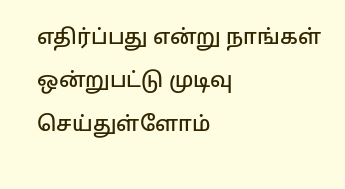எதிர்ப்பது என்று நாங்கள் ஒன்றுபட்டு முடிவு செய்துள்ளோம்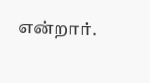என்றார்.